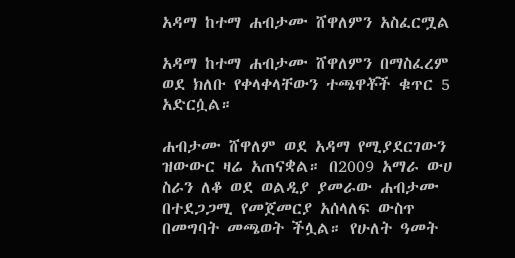አዳማ ከተማ ሐብታሙ ሸዋለምን አስፈርሟል

አዳማ ከተማ ሐብታሙ ሸዋለምን በማስፈረም ወደ ክለቡ የቀላቀላቸውን ተጫዋቾች ቁጥር 5 አድርሷል።

ሐብታሙ ሸዋለም ወደ አዳማ የሚያደርገውን ዝውውር ዛሬ አጠናቋል። በ2009 አማራ ውሀ ስራን ለቆ ወደ ወልዲያ ያመራው ሐብታሙ በተደጋጋሚ የመጀመርያ አሰላለፍ ውስጥ በመግባት መጫወት ችሏል። የሁለት ዓመት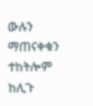ውሉን ማጠናቀቁን ተከትሎም ከሊጉ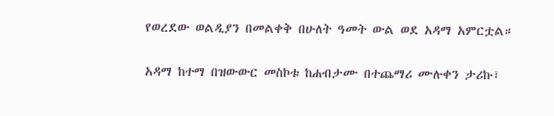የወረደው ወልዲያን በመልቀቅ በሁለት ዓመት ውል ወደ አዳማ አምርቷል።

አዳማ ከተማ በዝውውር መስኮቱ ከሐብታሙ በተጨማሪ ሙሉቀን ታሪኩ፣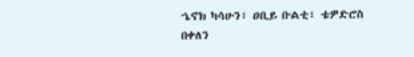ኄኖክ ካሳሁን፣ ዐቢይ ቡልቲ፣ ቴዎድሮስ በቀለን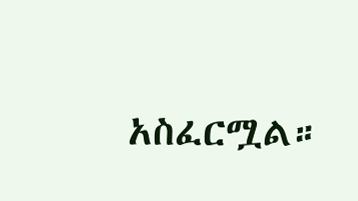አስፈርሟል።